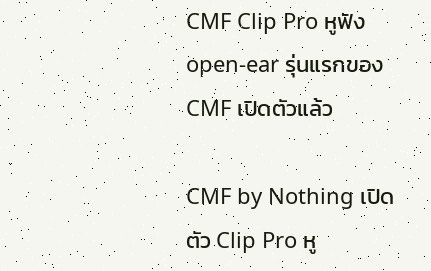CMF Clip Pro หูฟัง open-ear รุ่นแรกของ CMF เปิดตัวแล้ว

CMF by Nothing เปิดตัว Clip Pro หู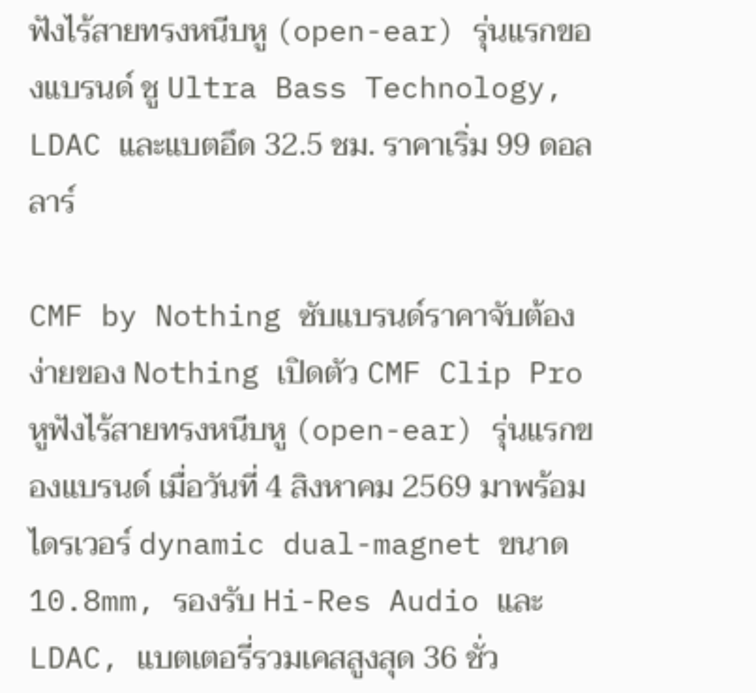ฟังไร้สายทรงหนีบหู (open-ear) รุ่นแรกของแบรนด์ ชู Ultra Bass Technology, LDAC และแบตอึด 32.5 ชม. ราคาเริ่ม 99 ดอลลาร์

CMF by Nothing ซับแบรนด์ราคาจับต้องง่ายของ Nothing เปิดตัว CMF Clip Pro หูฟังไร้สายทรงหนีบหู (open-ear) รุ่นแรกของแบรนด์ เมื่อวันที่ 4 สิงหาคม 2569 มาพร้อมไดรเวอร์ dynamic dual-magnet ขนาด 10.8mm, รองรับ Hi-Res Audio และ LDAC, แบตเตอรี่รวมเคสสูงสุด 36 ชั่ว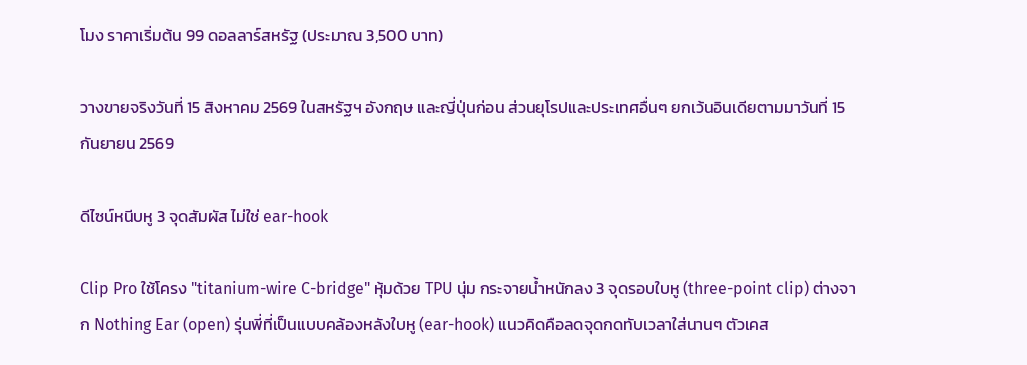โมง ราคาเริ่มต้น 99 ดอลลาร์สหรัฐ (ประมาณ 3,500 บาท)

วางขายจริงวันที่ 15 สิงหาคม 2569 ในสหรัฐฯ อังกฤษ และญี่ปุ่นก่อน ส่วนยุโรปและประเทศอื่นๆ ยกเว้นอินเดียตามมาวันที่ 15 กันยายน 2569

ดีไซน์หนีบหู 3 จุดสัมผัส ไม่ใช่ ear-hook

Clip Pro ใช้โครง "titanium-wire C-bridge" หุ้มด้วย TPU นุ่ม กระจายน้ำหนักลง 3 จุดรอบใบหู (three-point clip) ต่างจาก Nothing Ear (open) รุ่นพี่ที่เป็นแบบคล้องหลังใบหู (ear-hook) แนวคิดคือลดจุดกดทับเวลาใส่นานๆ ตัวเคส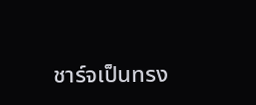ชาร์จเป็นทรง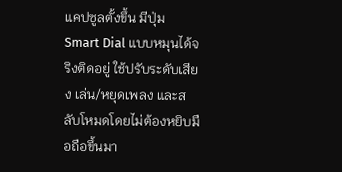แคปซูลตั้งขึ้น มีปุ่ม Smart Dial แบบหมุนได้จริงติดอยู่ ใช้ปรับระดับเสียง เล่น/หยุดเพลง และสลับโหมดโดยไม่ต้องหยิบมือถือขึ้นมา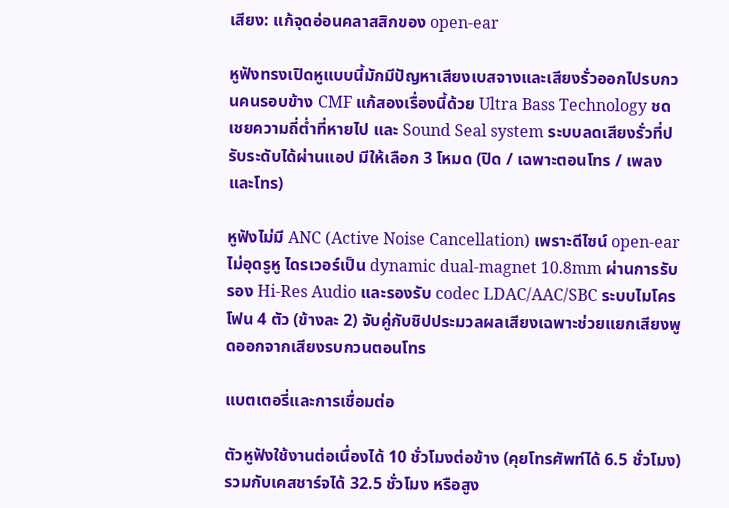เสียง: แก้จุดอ่อนคลาสสิกของ open-ear

หูฟังทรงเปิดหูแบบนี้มักมีปัญหาเสียงเบสจางและเสียงรั่วออกไปรบกวนคนรอบข้าง CMF แก้สองเรื่องนี้ด้วย Ultra Bass Technology ชดเชยความถี่ต่ำที่หายไป และ Sound Seal system ระบบลดเสียงรั่วที่ปรับระดับได้ผ่านแอป มีให้เลือก 3 โหมด (ปิด / เฉพาะตอนโทร / เพลงและโทร)

หูฟังไม่มี ANC (Active Noise Cancellation) เพราะดีไซน์ open-ear ไม่อุดรูหู ไดรเวอร์เป็น dynamic dual-magnet 10.8mm ผ่านการรับรอง Hi-Res Audio และรองรับ codec LDAC/AAC/SBC ระบบไมโครโฟน 4 ตัว (ข้างละ 2) จับคู่กับชิปประมวลผลเสียงเฉพาะช่วยแยกเสียงพูดออกจากเสียงรบกวนตอนโทร

แบตเตอรี่และการเชื่อมต่อ

ตัวหูฟังใช้งานต่อเนื่องได้ 10 ชั่วโมงต่อข้าง (คุยโทรศัพท์ได้ 6.5 ชั่วโมง) รวมกับเคสชาร์จได้ 32.5 ชั่วโมง หรือสูง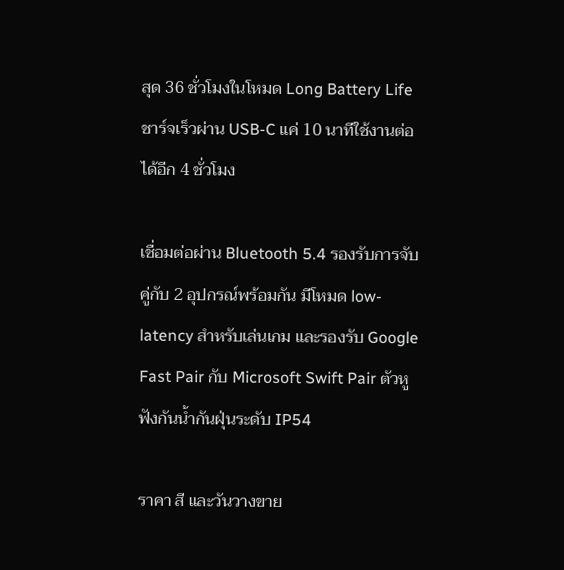สุด 36 ชั่วโมงในโหมด Long Battery Life ชาร์จเร็วผ่าน USB-C แค่ 10 นาทีใช้งานต่อได้อีก 4 ชั่วโมง

เชื่อมต่อผ่าน Bluetooth 5.4 รองรับการจับคู่กับ 2 อุปกรณ์พร้อมกัน มีโหมด low-latency สำหรับเล่นเกม และรองรับ Google Fast Pair กับ Microsoft Swift Pair ตัวหูฟังกันน้ำกันฝุ่นระดับ IP54

ราคา สี และวันวางขาย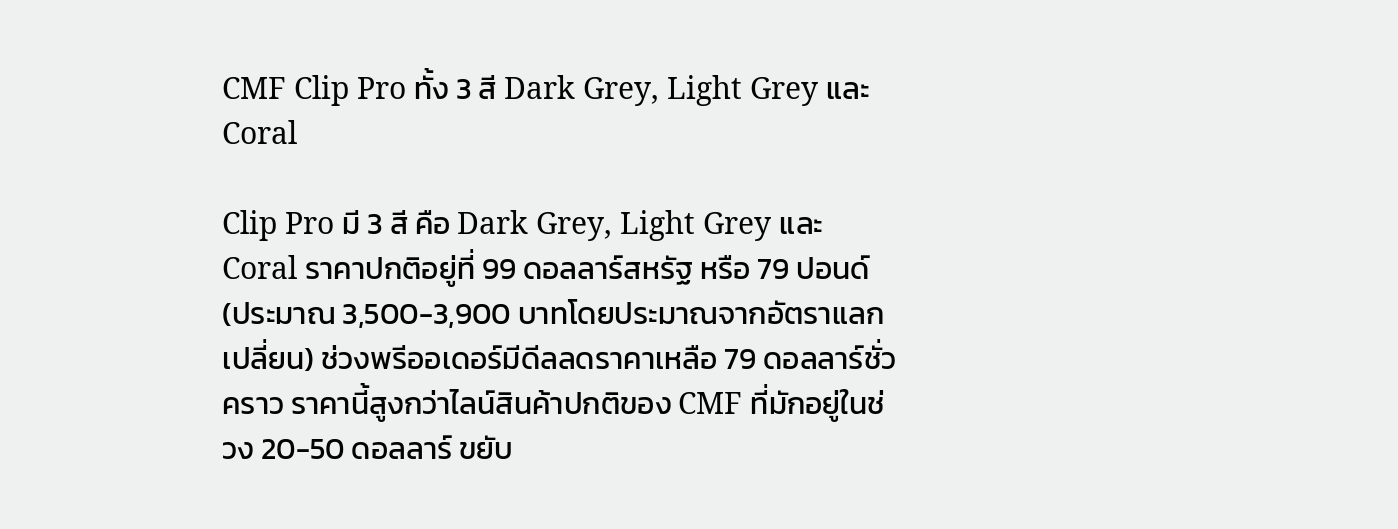CMF Clip Pro ทั้ง 3 สี Dark Grey, Light Grey และ Coral

Clip Pro มี 3 สี คือ Dark Grey, Light Grey และ Coral ราคาปกติอยู่ที่ 99 ดอลลาร์สหรัฐ หรือ 79 ปอนด์ (ประมาณ 3,500-3,900 บาทโดยประมาณจากอัตราแลกเปลี่ยน) ช่วงพรีออเดอร์มีดีลลดราคาเหลือ 79 ดอลลาร์ชั่วคราว ราคานี้สูงกว่าไลน์สินค้าปกติของ CMF ที่มักอยู่ในช่วง 20-50 ดอลลาร์ ขยับ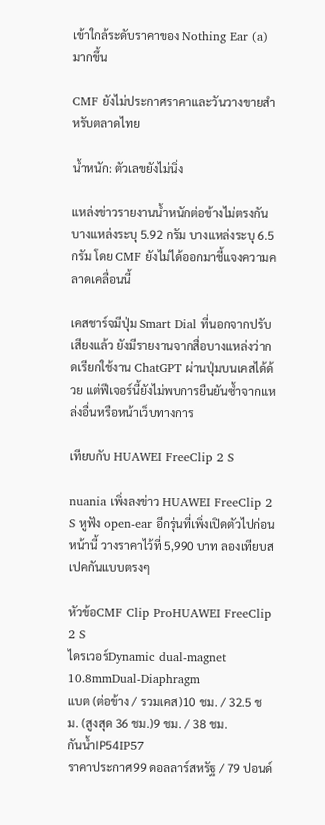เข้าใกล้ระดับราคาของ Nothing Ear (a) มากขึ้น

CMF ยังไม่ประกาศราคาและวันวางขายสำหรับตลาดไทย

น้ำหนัก: ตัวเลขยังไม่นิ่ง

แหล่งข่าวรายงานน้ำหนักต่อข้างไม่ตรงกัน บางแหล่งระบุ 5.92 กรัม บางแหล่งระบุ 6.5 กรัม โดย CMF ยังไม่ได้ออกมาชี้แจงความคลาดเคลื่อนนี้

เคสชาร์จมีปุ่ม Smart Dial ที่นอกจากปรับเสียงแล้ว ยังมีรายงานจากสื่อบางแหล่งว่ากดเรียกใช้งาน ChatGPT ผ่านปุ่มบนเคสได้ด้วย แต่ฟีเจอร์นี้ยังไม่พบการยืนยันซ้ำจากแหล่งอื่นหรือหน้าเว็บทางการ

เทียบกับ HUAWEI FreeClip 2 S

nuania เพิ่งลงข่าว HUAWEI FreeClip 2 S หูฟัง open-ear อีกรุ่นที่เพิ่งเปิดตัวไปก่อนหน้านี้ วางราคาไว้ที่ 5,990 บาท ลองเทียบสเปคกันแบบตรงๆ

หัวข้อCMF Clip ProHUAWEI FreeClip 2 S
ไดรเวอร์Dynamic dual-magnet 10.8mmDual-Diaphragm
แบต (ต่อข้าง / รวมเคส)10 ชม. / 32.5 ชม. (สูงสุด 36 ชม.)9 ชม. / 38 ชม.
กันน้ำIP54IP57
ราคาประกาศ99 ดอลลาร์สหรัฐ / 79 ปอนด์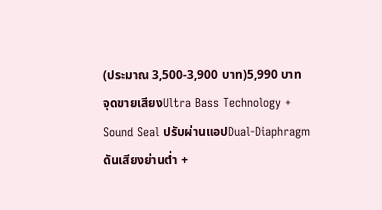(ประมาณ 3,500-3,900 บาท)5,990 บาท
จุดขายเสียงUltra Bass Technology + Sound Seal ปรับผ่านแอปDual-Diaphragm ดันเสียงย่านต่ำ +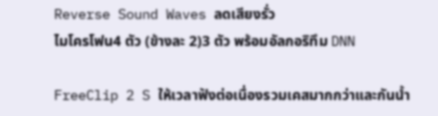Reverse Sound Waves ลดเสียงรั่ว
ไมโครโฟน4 ตัว (ข้างละ 2)3 ตัว พร้อมอัลกอริทึม DNN

FreeClip 2 S ให้เวลาฟังต่อเนื่องรวมเคสมากกว่าและกันน้ำ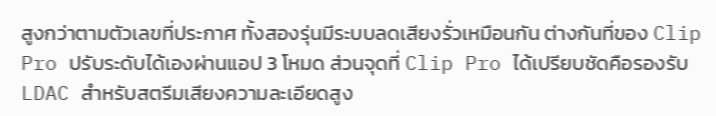สูงกว่าตามตัวเลขที่ประกาศ ทั้งสองรุ่นมีระบบลดเสียงรั่วเหมือนกัน ต่างกันที่ของ Clip Pro ปรับระดับได้เองผ่านแอป 3 โหมด ส่วนจุดที่ Clip Pro ได้เปรียบชัดคือรองรับ LDAC สำหรับสตรีมเสียงความละเอียดสูง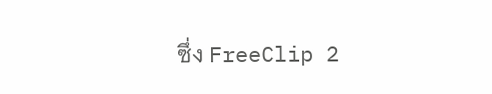ซึ่ง FreeClip 2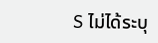S ไม่ได้ระบุ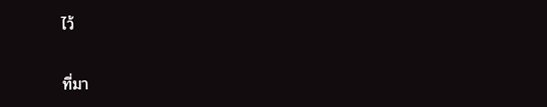ไว้

ที่มา